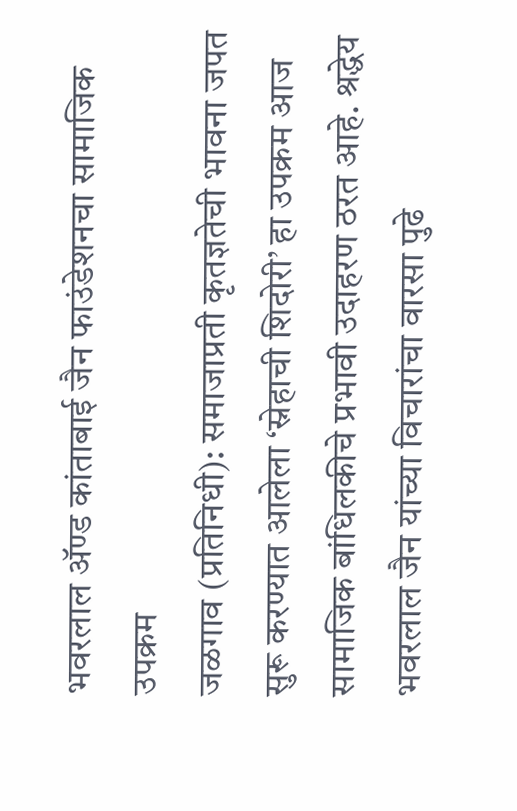भवरलाल ॲण्ड कांताबाई जैन फाउंडेशनचा सामाजिक उपक्रम
जळगाव (प्रतिनिधी): समाजाप्रती कृतज्ञतेची भावना जपत सुरू करण्यात आलेला ‘स्नेहाची शिदोरी’ हा उपक्रम आज सामाजिक बांधिलकीचे प्रभावी उदाहरण ठरत आहे. श्रद्धेय भवरलाल जैन यांच्या विचारांचा वारसा पुढे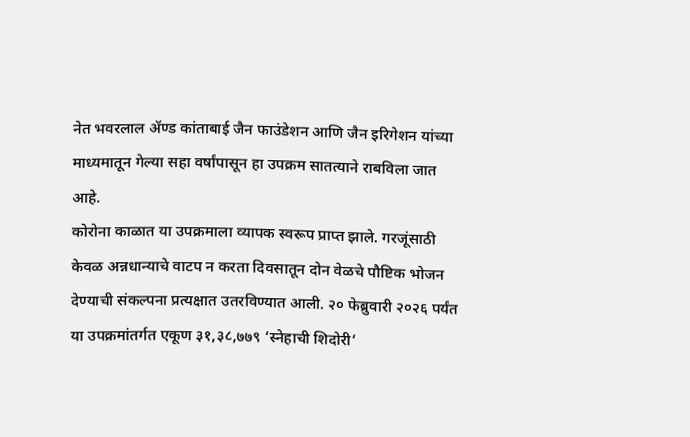नेत भवरलाल ॲण्ड कांताबाई जैन फाउंडेशन आणि जैन इरिगेशन यांच्या माध्यमातून गेल्या सहा वर्षांपासून हा उपक्रम सातत्याने राबविला जात आहे.
कोरोना काळात या उपक्रमाला व्यापक स्वरूप प्राप्त झाले. गरजूंसाठी केवळ अन्नधान्याचे वाटप न करता दिवसातून दोन वेळचे पौष्टिक भोजन देण्याची संकल्पना प्रत्यक्षात उतरविण्यात आली. २० फेब्रुवारी २०२६ पर्यंत या उपक्रमांतर्गत एकूण ३१,३८,७७९ ‘स्नेहाची शिदोरी’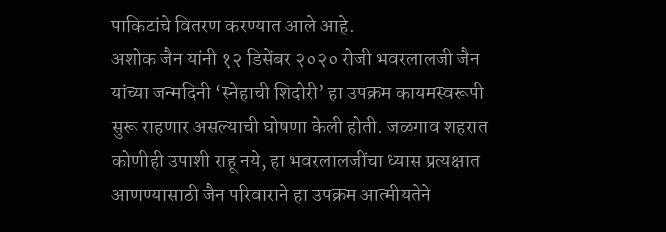पाकिटांचे वितरण करण्यात आले आहे.
अशोक जैन यांनी १२ डिसेंबर २०२० रोजी भवरलालजी जैन यांच्या जन्मदिनी ‘स्नेहाची शिदोरी’ हा उपक्रम कायमस्वरूपी सुरू राहणार असल्याची घोषणा केली होती. जळगाव शहरात कोणीही उपाशी राहू नये, हा भवरलालजींचा ध्यास प्रत्यक्षात आणण्यासाठी जैन परिवाराने हा उपक्रम आत्मीयतेने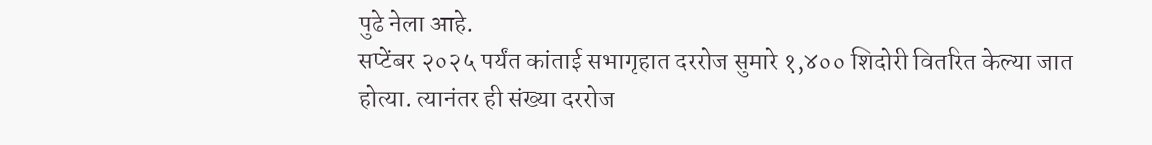पुढे नेला आहे.
सप्टेंबर २०२५ पर्यंत कांताई सभागृहात दररोज सुमारे १,४०० शिदोरी वितरित केल्या जात होत्या. त्यानंतर ही संख्या दररोज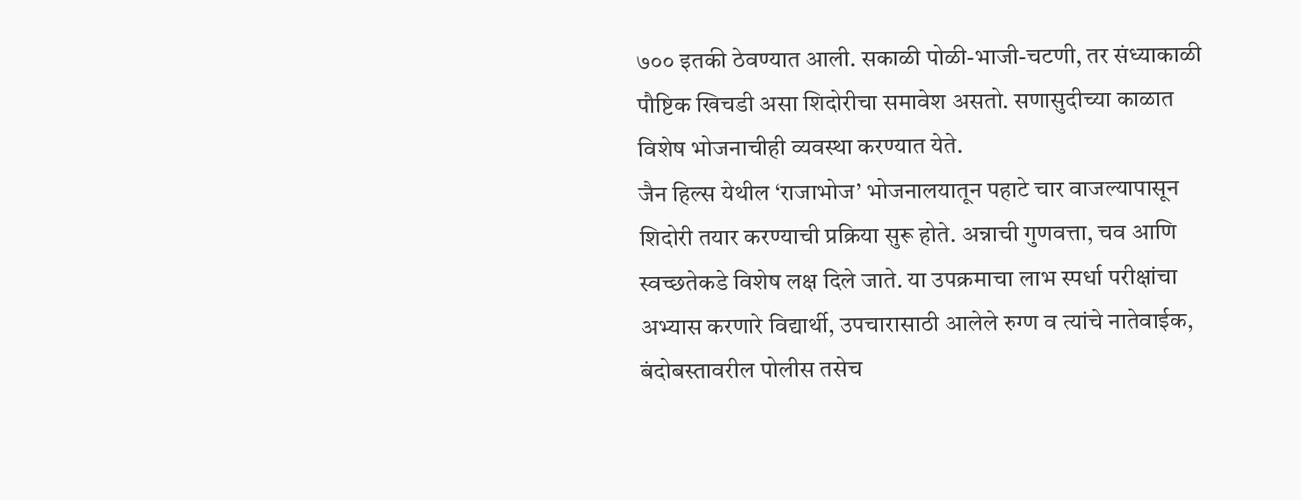७०० इतकी ठेवण्यात आली. सकाळी पोळी-भाजी-चटणी, तर संध्याकाळी पौष्टिक खिचडी असा शिदोरीचा समावेश असतो. सणासुदीच्या काळात विशेष भोजनाचीही व्यवस्था करण्यात येते.
जैन हिल्स येथील ‘राजाभोज’ भोजनालयातून पहाटे चार वाजल्यापासून शिदोरी तयार करण्याची प्रक्रिया सुरू होते. अन्नाची गुणवत्ता, चव आणि स्वच्छतेकडे विशेष लक्ष दिले जाते. या उपक्रमाचा लाभ स्पर्धा परीक्षांचा अभ्यास करणारे विद्यार्थी, उपचारासाठी आलेले रुग्ण व त्यांचे नातेवाईक, बंदोबस्तावरील पोलीस तसेच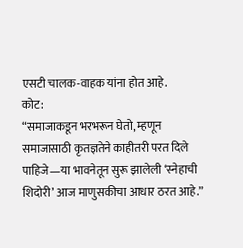एसटी चालक-वाहक यांना होत आहे.
कोट:
“समाजाकडून भरभरून घेतो, म्हणून समाजासाठी कृतज्ञतेने काहीतरी परत दिले पाहिजे—या भावनेतून सुरू झालेली ‘स्नेहाची शिदोरी’ आज माणुसकीचा आधार ठरत आहे.”